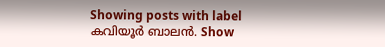Showing posts with label കവിയൂർ ബാലൻ. Show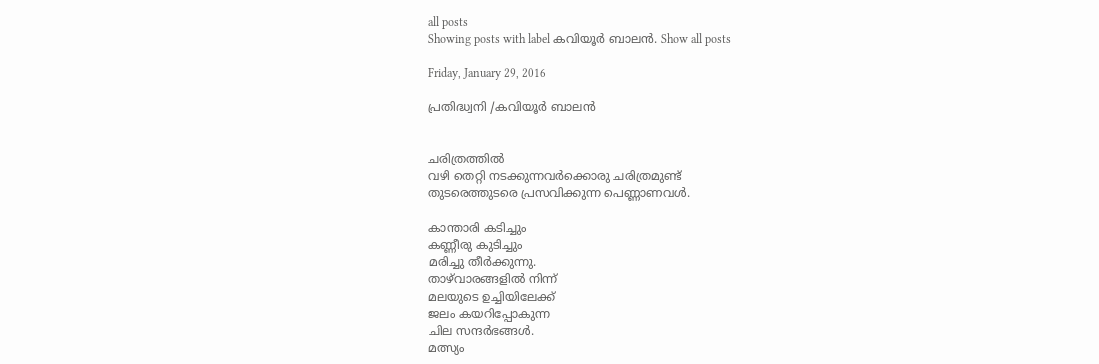all posts
Showing posts with label കവിയൂർ ബാലൻ. Show all posts

Friday, January 29, 2016

പ്രതിദ്ധ്വനി /കവിയൂർ ബാലൻ


ചരിത്രത്തിൽ
വഴി തെറ്റി നടക്കുന്നവർക്കൊരു ചരിത്രമുണ്ട്‌
തുടരെത്തുടരെ പ്രസവിക്കുന്ന പെണ്ണാണവൾ.

കാന്താരി കടിച്ചും
കണ്ണീരു കുടിച്ചും
മരിച്ചു തീർക്കുന്നു.
താഴ്‌വാരങ്ങളിൽ നിന്ന്
മലയുടെ ഉച്ചിയിലേക്ക്‌
ജലം കയറിപ്പോകുന്ന
ചില സന്ദർഭങ്ങൾ.
മത്സ്യം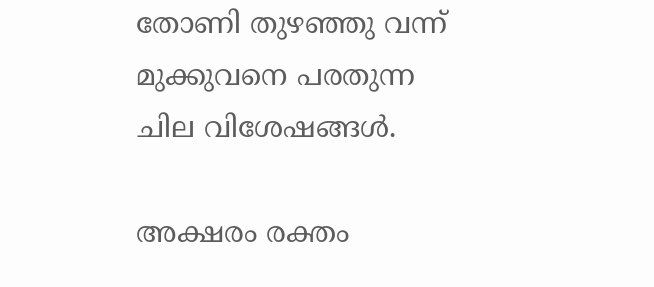തോണി തുഴഞ്ഞു വന്ന്
മുക്കുവനെ പരതുന്ന
ചില വിശേഷങ്ങൾ.

അക്ഷരം രക്തം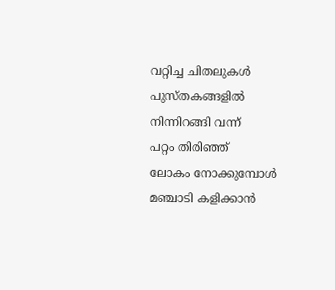വറ്റിച്ച ചിതലുകൾ
പുസ്തകങ്ങളിൽ നിന്നിറങ്ങി വന്ന്
പറ്റം തിരിഞ്ഞ്‌
ലോകം നോക്കുമ്പോൾ
മഞ്ചാടി കളിക്കാൻ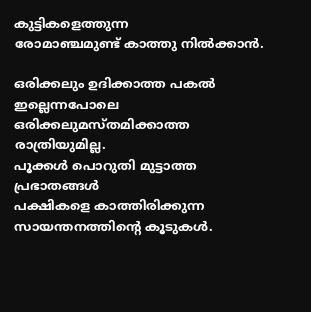കുട്ടികളെത്തുന്ന
രോമാഞ്ചമുണ്ട്‌ കാത്തു നിൽക്കാൻ.

ഒരിക്കലും ഉദിക്കാത്ത പകൽ ഇല്ലെന്നപോലെ
ഒരിക്കലുമസ്തമിക്കാത്ത രാത്രിയുമില്ല.
പൂക്കൾ പൊറുതി മുട്ടാത്ത പ്രഭാതങ്ങൾ
പക്ഷികളെ കാത്തിരിക്കുന്ന
സായന്തനത്തിന്റെ കൂടുകൾ.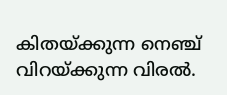കിതയ്ക്കുന്ന നെഞ്ച്‌
വിറയ്ക്കുന്ന വിരൽ.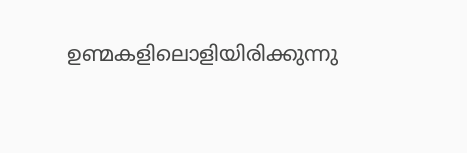ഉണ്മകളിലൊളിയിരിക്കുന്നു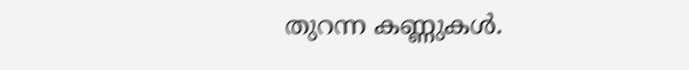തുറന്ന കണ്ണുകൾ.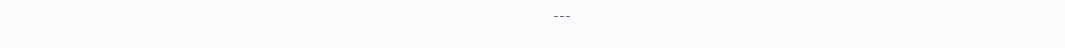---